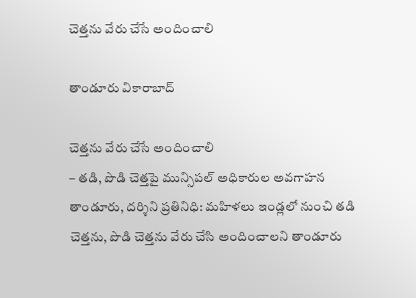చెత్త‌ను వేరు చేసే అందించాలి

తాండూరు వికారాబాద్

చెత్త‌ను వేరు చేసే అందించాలి
– త‌డి, పొడి చెత్త‌పై మున్సిప‌ల్ అధికారుల అవ‌గాహ‌న
తాండూరు, ద‌ర్శిని ప్ర‌తినిధి: మ‌హిళ‌లు ఇండ్ల‌లో నుంచి త‌డి చెత్త‌ను, పొడి చెత్త‌ను వేరు చేసి అందించాల‌ని తాండూరు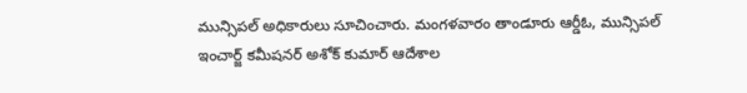మున్సిప‌ల్ అధికారులు సూచించారు. మంగ‌ళ‌వారం తాండూరు ఆర్డీఓ, మున్సిప‌ల్ ఇంచార్జ్ క‌మీష‌న‌ర్ అశోక్ కుమార్ ఆదేశాల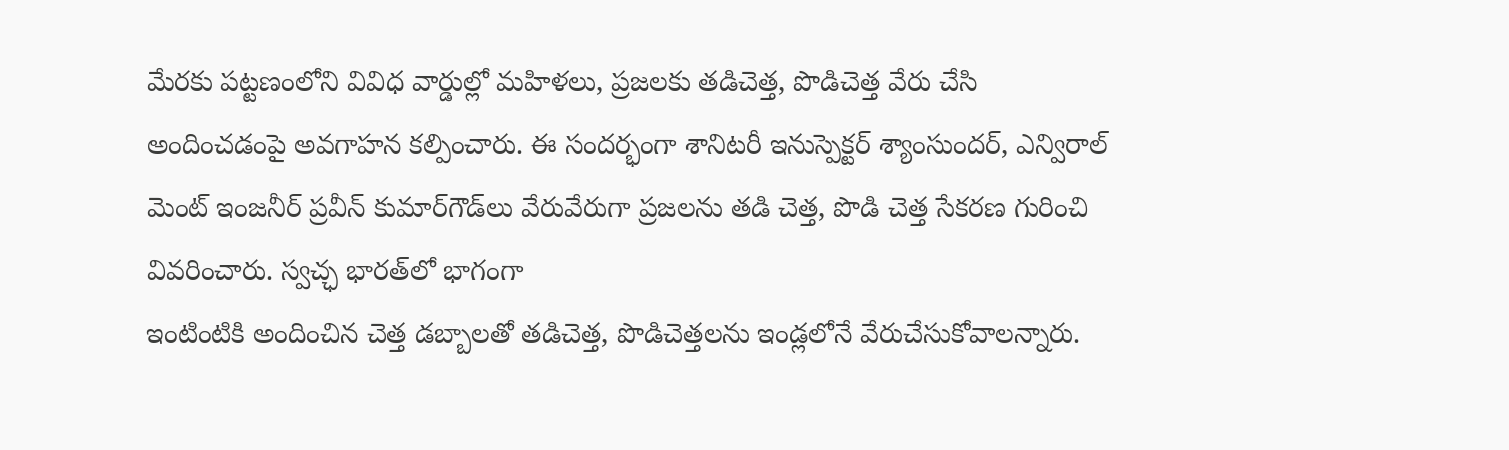మేర‌కు ప‌ట్ట‌ణంలోని వివిధ వార్డుల్లో మ‌హిళ‌లు, ప్ర‌జ‌ల‌కు త‌డిచెత్త‌, పొడిచెత్త వేరు చేసి అందించ‌డంపై అవ‌గాహ‌న క‌ల్పించారు. ఈ సంద‌ర్భంగా శానిట‌రీ ఇనుస్పెక్ట‌ర్ శ్యాంసుంద‌ర్, ఎన్విరాల్ మెంట్ ఇంజ‌నీర్ ప్ర‌వీన్ కుమార్‌గౌడ్‌లు వేరువేరుగా ప్ర‌జ‌లను త‌డి చెత్త‌, పొడి చెత్త సేక‌ర‌ణ గురించి వివ‌రించారు. స్వ‌చ్ఛ భార‌త్‌లో భాగంగా
ఇంటింటికి అందించిన చెత్త డ‌బ్బాల‌తో త‌డిచెత్త‌, పొడిచెత్త‌ల‌ను ఇండ్ల‌లోనే వేరుచేసుకోవాల‌న్నారు.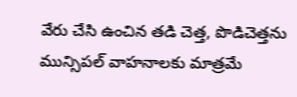వేరు చేసి ఉంచిన త‌డి చెత్త‌, పొడిచెత్త‌ను మున్సిప‌ల్ వాహ‌నాల‌కు మాత్ర‌మే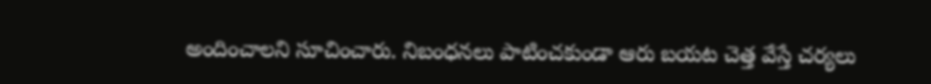అందించాల‌ని సూచించారు. నిబంధ‌న‌లు పాటించ‌కుండా ఆరు బ‌య‌ట చెత్త వేస్తే చ‌ర్య‌లు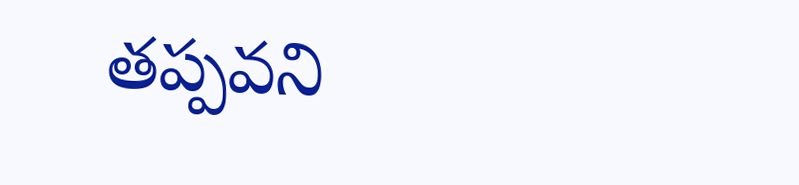త‌ప్ప‌వ‌ని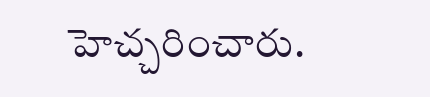హెచ్చరించారు.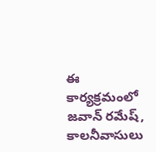ఈ కార్య‌క్ర‌మంలో జవాన్ రమేష్, కాలనీవాసులు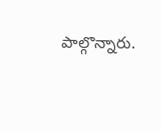పాల్గొన్నారు.